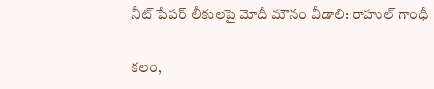నీట్ పేప‌ర్ లీకుల‌పై మోదీ మౌనం వీడాలి: రాహుల్ గాంధీ

క‌లం,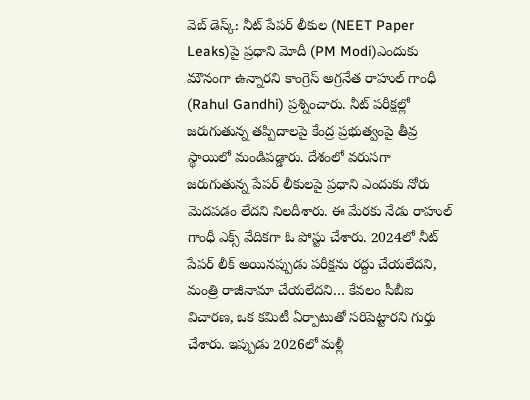వెబ్ డెస్క్‌: నీట్ పేప‌ర్ లీకుల‌ (NEET Paper Leaks)పై ప్ర‌ధాని మోదీ (PM Modi)ఎందుకు మౌనంగా ఉన్నార‌ని కాంగ్రెస్ అగ్ర‌నేత‌ రాహుల్ గాంధీ (Rahul Gandhi) ప్ర‌శ్నించారు. నీట్ ప‌రీక్ష‌ల్లో జ‌రుగుతున్న త‌ప్పిదాల‌పై కేంద్ర ప్ర‌భుత్వంపై తీవ్ర స్థాయిలో మండిప‌డ్డారు. దేశంలో వ‌రుసగా జ‌రుగుతున్న పేప‌ర్ లీకుల‌పై ప్ర‌ధాని ఎందుకు నోరు మెద‌ప‌డం లేద‌ని నిల‌దీశారు. ఈ మేర‌కు నేడు రాహుల్ గాంధీ ఎక్స్ వేదిక‌గా ఓ పోస్టు చేశారు. 2024లో నీట్ పేప‌ర్ లీక్ అయిన‌ప్పుడు ప‌రీక్ష‌ను ర‌ద్దు చేయ‌లేద‌ని, మంత్రి రాజీనామా చేయ‌లేద‌ని… కేవ‌లం సీబీఐ విచార‌ణ‌, ఒక క‌మిటీ ఏర్పాటుతో స‌రిపెట్టార‌ని గుర్తు చేశారు. ఇప్పుడు 2026లో మ‌ళ్లీ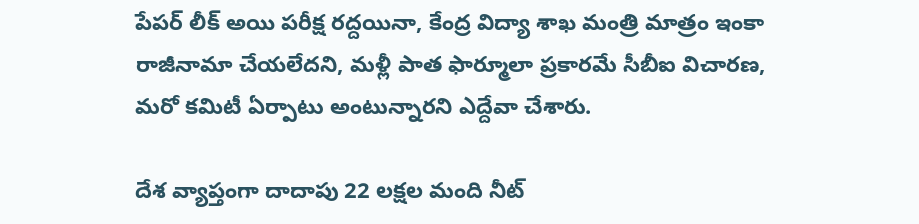పేప‌ర్ లీక్ అయి ప‌రీక్ష ర‌ద్ద‌యినా, కేంద్ర విద్యా శాఖ మంత్రి మాత్రం ఇంకా రాజీనామా చేయ‌లేద‌ని, మ‌ళ్లీ పాత ఫార్మూలా ప్ర‌కార‌మే సీబీఐ విచార‌ణ, మ‌రో క‌మిటీ ఏర్పాటు అంటున్నార‌ని ఎద్దేవా చేశారు.

దేశ వ్యాప్తంగా దాదాపు 22 ల‌క్ష‌ల మంది నీట్‌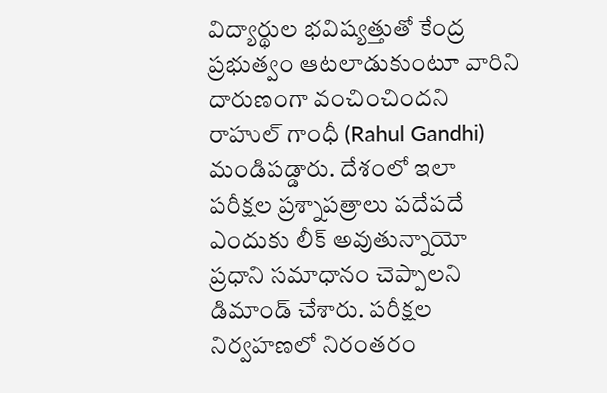విద్యార్థుల భ‌విష్య‌త్తుతో కేంద్ర ప్ర‌భుత్వం ఆట‌లాడుకుంటూ వారిని దారుణంగా వంచించింద‌ని రాహుల్ గాంధీ (Rahul Gandhi) మండిప‌డ్డారు. దేశంలో ఇలా ప‌రీక్ష‌ల ప్ర‌శ్నాప‌త్రాలు ప‌దేప‌దే ఎందుకు లీక్ అవుతున్నాయో ప్ర‌ధాని స‌మాధానం చెప్పాల‌ని డిమాండ్ చేశారు. ప‌రీక్ష‌ల నిర్వ‌హ‌ణ‌లో నిరంత‌రం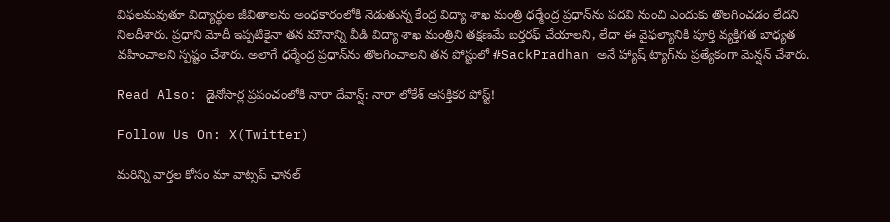విఫ‌ల‌మ‌వుతూ విద్యార్థుల జీవితాల‌ను అంధ‌కారంలోకి నెడుతున్న కేంద్ర విద్యా శాఖ మంత్రి ధ‌ర్మేంద్ర ప్ర‌ధాన్‌ను ప‌ద‌వి నుంచి ఎందుకు తొల‌గించ‌డం లేద‌ని నిల‌దీశారు. ప్ర‌ధాని మోదీ ఇప్ప‌టికైనా త‌న మౌనాన్ని వీడి విద్యా శాఖ మంత్రిని త‌క్ష‌ణ‌మే బ‌ర్త‌ర‌ఫ్ చేయాల‌ని, లేదా ఈ వైఫ‌ల్యానికి పూర్తి వ్య‌క్తిగ‌త బాధ్య‌త వ‌హించాల‌ని స్ప‌ష్టం చేశారు. అలాగే ధ‌ర్మేంద్ర ప్ర‌ధాన్‌ను తొల‌గించాల‌ని త‌న పోస్టులో #SackPradhan అనే హ్యాష్ ట్యాగ్‌ను ప్ర‌త్యేకంగా మెన్ష‌న్ చేశారు.

Read Also: డైనోసార్ల ప్రపంచంలోకి నారా దేవాన్ష్: నారా లోకేశ్‌ ఆసక్తికర పోస్ట్‌!

Follow Us On: X(Twitter)

మ‌రిన్ని వార్త‌ల కోసం మా వాట్స‌ప్ ఛాన‌ల్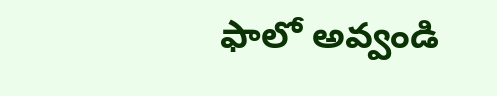ఫాలో అవ్వండి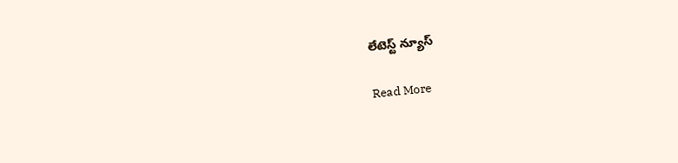లేటెస్ట్ న్యూస్‌

Read More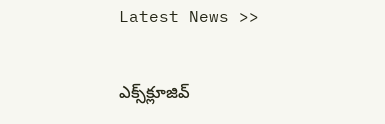Latest News >>

ఎక్స్‌క్లూజివ్‌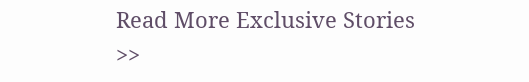Read More Exclusive Stories >>